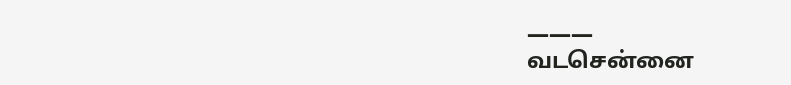———
வடசென்னை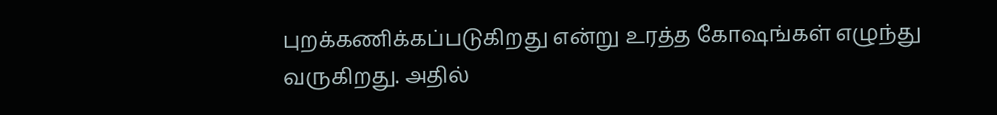புறக்கணிக்கப்படுகிறது என்று உரத்த கோஷங்கள் எழுந்து வருகிறது. அதில்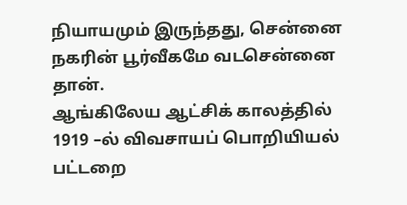நியாயமும் இருந்தது, சென்னை நகரின் பூர்வீகமே வடசென்னை தான்.
ஆங்கிலேய ஆட்சிக் காலத்தில் 1919 –ல் விவசாயப் பொறியியல் பட்டறை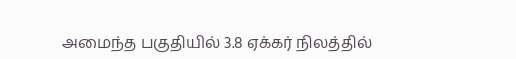அமைந்த பகுதியில் 3.8 ஏக்கர் நிலத்தில்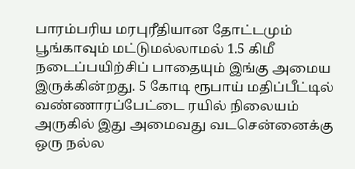பாரம்பரிய மரபுரீதியான தோட்டமும் பூங்காவும் மட்டுமல்லாமல் 1.5 கிமீ நடைப்பயிற்சிப் பாதையும் இங்கு அமைய இருக்கின்றது. 5 கோடி ரூபாய் மதிப்பீட்டில் வண்ணாரப்பேட்டை ரயில் நிலையம் அருகில் இது அமைவது வடசென்னைக்கு ஒரு நல்ல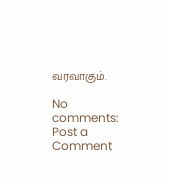வரவாகும்.

No comments:
Post a Comment